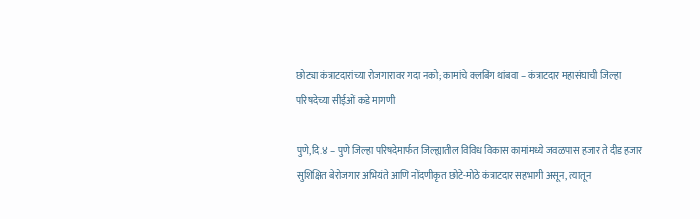छोट्या कंत्राटदारांच्या रोजगारावर गदा नको; कामांचे क्लबिंग थांबवा – कंत्राटदार महासंघाची जिल्हा परिषदेच्या सीईओं कडे मागणी

पुणे,दि.४ – पुणे जिल्हा परिषदेमार्फत जिल्ह्यातील विविध विकास कामांमध्ये जवळपास हजार ते दीड हजार सुशिक्षित बेरोजगार अभियंते आणि नोंदणीकृत छोटे-मोठे कंत्राटदार सहभागी असून, त्यातून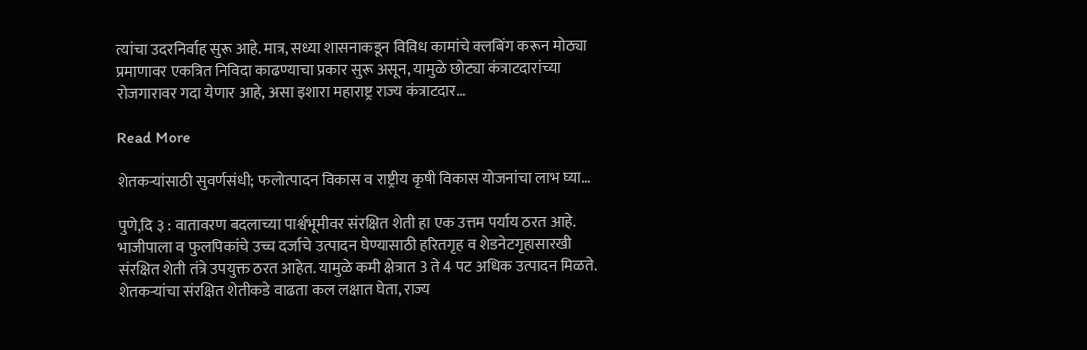त्यांचा उदरनिर्वाह सुरू आहे. मात्र, सध्या शासनाकडून विविध कामांचे क्लबिंग करून मोठ्या प्रमाणावर एकत्रित निविदा काढण्याचा प्रकार सुरू असून, यामुळे छोट्या कंत्राटदारांच्या रोजगारावर गदा येणार आहे, असा इशारा महाराष्ट्र राज्य कंत्राटदार…

Read More

शेतकऱ्यांसाठी सुवर्णसंधी; फलोत्पादन विकास व राष्ट्रीय कृषी विकास योजनांचा लाभ घ्या…

पुणे,दि ३ : वातावरण बदलाच्या पार्श्वभूमीवर संरक्षित शेती हा एक उत्तम पर्याय ठरत आहे. भाजीपाला व फुलपिकांचे उच्च दर्जाचे उत्पादन घेण्यासाठी हरितगृह व शेडनेटगृहासारखी संरक्षित शेती तंत्रे उपयुक्त ठरत आहेत. यामुळे कमी क्षेत्रात 3 ते 4 पट अधिक उत्पादन मिळते. शेतकऱ्यांचा संरक्षित शेतीकडे वाढता कल लक्षात घेता, राज्य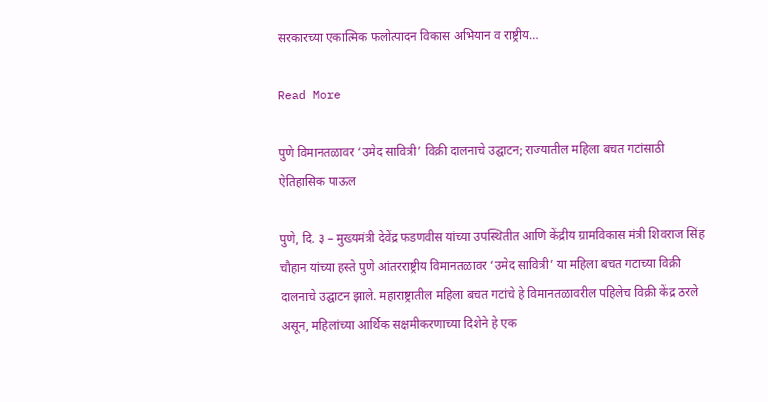सरकारच्या एकात्मिक फलोत्पादन विकास अभियान व राष्ट्रीय…

Read More

पुणे विमानतळावर ‘उमेद सावित्री’ विक्री दालनाचे उद्घाटन; राज्यातील महिला बचत गटांसाठी ऐतिहासिक पाऊल

पुणे, दि. ३ – मुख्यमंत्री देवेंद्र फडणवीस यांच्या उपस्थितीत आणि केंद्रीय ग्रामविकास मंत्री शिवराज सिंह चौहान यांच्या हस्ते पुणे आंतरराष्ट्रीय विमानतळावर ‘उमेद सावित्री’ या महिला बचत गटाच्या विक्री दालनाचे उद्घाटन झाले. महाराष्ट्रातील महिला बचत गटांचे हे विमानतळावरील पहिलेच विक्री केंद्र ठरले असून, महिलांच्या आर्थिक सक्षमीकरणाच्या दिशेने हे एक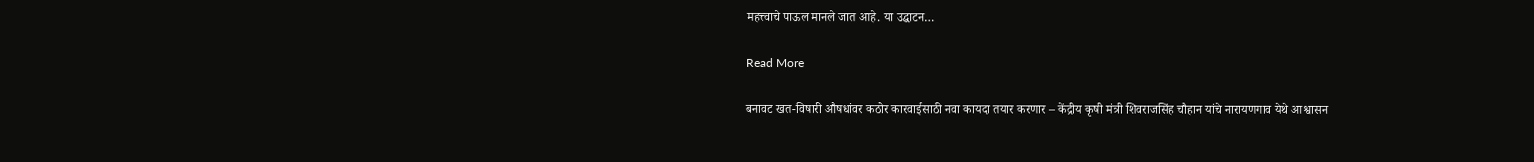महत्त्वाचे पाऊल मानले जात आहे. या उद्घाटन…

Read More

बनावट खत-विषारी औषधांवर कठोर कारवाईसाठी नवा कायदा तयार करणार – केंद्रीय कृषी मंत्री शिवराजसिंह चौहान यांचे नारायणगाव येथे आश्वासन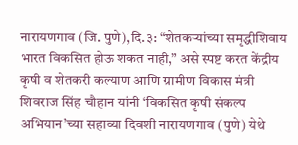नारायणगाव (जि. पुणे),दि.३: “शेतकऱ्यांच्या समृद्धीशिवाय भारत विकसित होऊ शकत नाही,” असे स्पष्ट करत केंद्रीय कृषी व शेतकरी कल्याण आणि ग्रामीण विकास मंत्री शिवराज सिंह चौहान यांनी ‘विकसित कृषी संकल्प अभियान’च्या सहाव्या दिवशी नारायणगाव (पुणे) येथे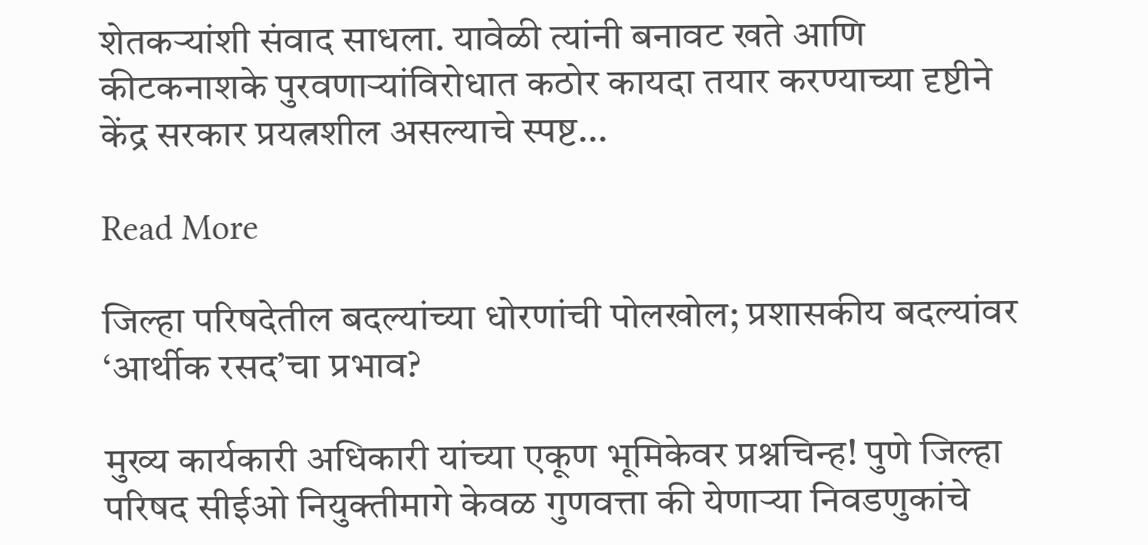शेतकऱ्यांशी संवाद साधला. यावेळी त्यांनी बनावट खते आणि कीटकनाशके पुरवणाऱ्यांविरोधात कठोर कायदा तयार करण्याच्या दृष्टीने केंद्र सरकार प्रयत्नशील असल्याचे स्पष्ट…

Read More

जिल्हा परिषदेतील बदल्यांच्या धोरणांची पोलखोल; प्रशासकीय बदल्यांवर ‘आर्थीक रसद’चा प्रभाव?

मुख्य कार्यकारी अधिकारी यांच्या एकूण भूमिकेवर प्रश्नचिन्ह! पुणे जिल्हा परिषद सीईओ नियुक्तीमागे केवळ गुणवत्ता की येणाऱ्या निवडणुकांचे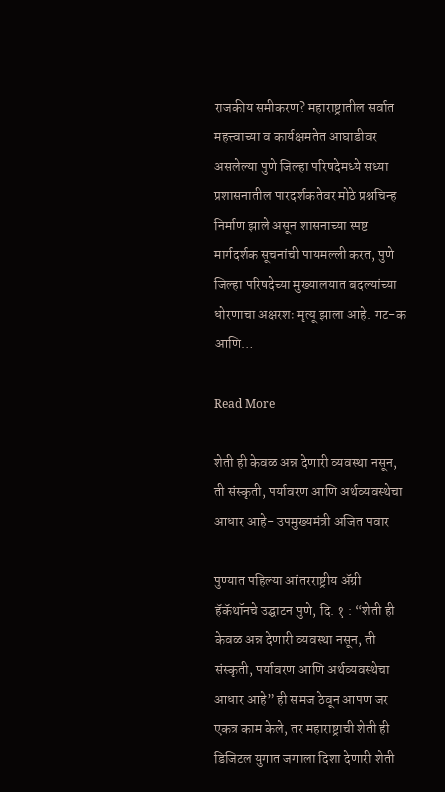राजकीय समीकरण? महाराष्ट्रातील सर्वात महत्त्वाच्या व कार्यक्षमतेत आघाडीवर असलेल्या पुणे जिल्हा परिषदेमध्ये सध्या प्रशासनातील पारदर्शकतेवर मोठे प्रश्नचिन्ह निर्माण झाले असून शासनाच्या स्पष्ट मार्गदर्शक सूचनांची पायमल्ली करत, पुणे जिल्हा परिषदेच्या मुख्यालयात बदल्यांच्या धोरणाचा अक्षरशः मृत्यू झाला आहे. गट-क आणि…

Read More

शेती ही केवळ अन्न देणारी व्यवस्था नसून, ती संस्कृती, पर्यावरण आणि अर्थव्यवस्थेचा आधार आहे- उपमुख्यमंत्री अजित पवार

पुण्यात पहिल्या आंतरराष्ट्रीय ॲग्री हॅकॅथॉनचे उद्घाटन पुणे, दि. १ : “शेती ही केवळ अन्न देणारी व्यवस्था नसून, ती संस्कृती, पर्यावरण आणि अर्थव्यवस्थेचा आधार आहे” ही समज ठेवून आपण जर एकत्र काम केले, तर महाराष्ट्राची शेती ही डिजिटल युगात जगाला दिशा देणारी शेती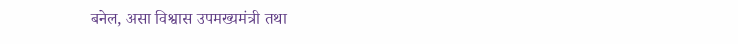बनेल, असा विश्वास उपमख्यमंत्री तथा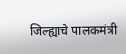जिल्ह्याचे पालकमंत्री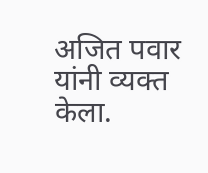अजित पवार यांनी व्यक्त केला.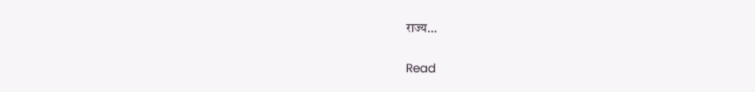राज्य…

Read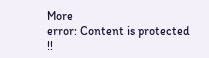More
error: Content is protected !!